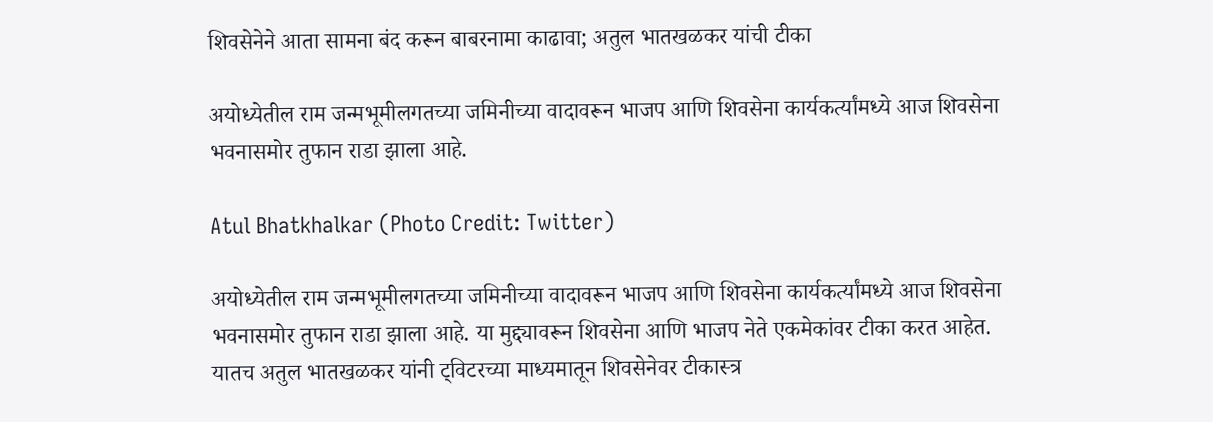शिवसेनेने आता सामना बंद करून बाबरनामा काढावा; अतुल भातखळकर यांची टीका

अयोध्येतील राम जन्मभूमीलगतच्या जमिनीच्या वादावरून भाजप आणि शिवसेना कार्यकर्त्यांमध्ये आज शिवसेना भवनासमोर तुफान राडा झाला आहे.

Atul Bhatkhalkar (Photo Credit: Twitter)

अयोध्येतील राम जन्मभूमीलगतच्या जमिनीच्या वादावरून भाजप आणि शिवसेना कार्यकर्त्यांमध्ये आज शिवसेना भवनासमोर तुफान राडा झाला आहे. या मुद्द्यावरून शिवसेना आणि भाजप नेते एकमेकांवर टीका करत आहेत. यातच अतुल भातखळकर यांनी ट्विटरच्या माध्यमातून शिवसेनेवर टीकास्त्र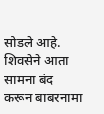सोडले आहे. शिवसेने आता सामना बंद करून बाबरनामा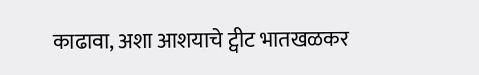काढावा, अशा आशयाचे ट्वीट भातखळकर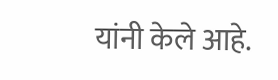यांनी केले आहे.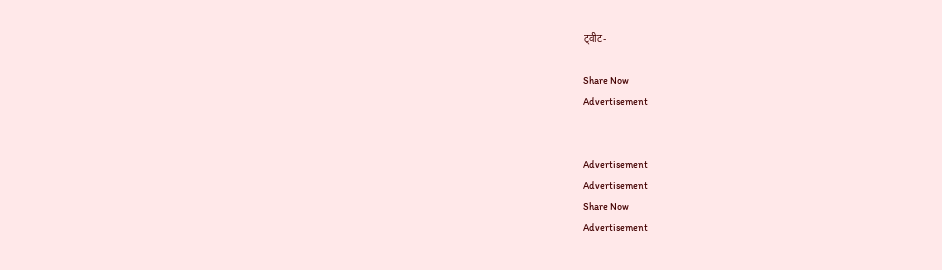ट्वीट-

Share Now
Advertisement


Advertisement
Advertisement
Share Now
Advertisement